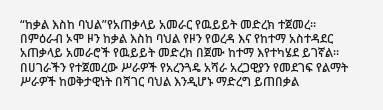“ከቃል እስከ ባህል”የአጠቃላይ አመራር የዉይይት መድረክ ተጀመረ።
በምዕራብ ኦሞ ዞን ከቃል እስከ ባህል የዞን የወረዳ እና የከተማ አስተዳደር አጠቃላይ አመራሮች የዉይይት መድረክ በጀሙ ከተማ እየተካሄደ ይገኛል። በሀገራችን የተጀመረው ሥራዎች የአረንጓዴ አሻራ አረጋዊያን የመደገፍ የልማት ሥራዎች ከወቅታዊነት በሻገር ባህል እንዲሆኑ ማድረግ ይጠበቃል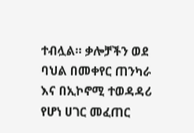ተብሏል። ቃሎቻችን ወደ ባህል በመቀየር ጠንካራ እና በኢኮኖሚ ተወዳዳሪ የሆነ ሀገር መፈጠር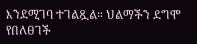እንደሚገባ ተገልጿል። ህልማችን ደግሞ የበለፀገች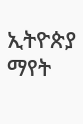ኢትዮጵያ ማየት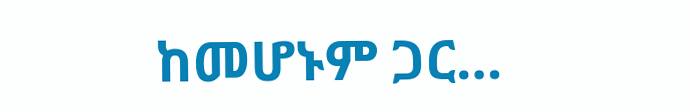ከመሆኑም ጋር…